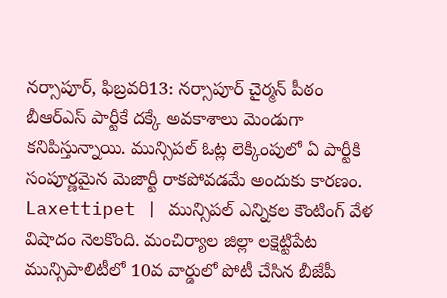నర్సాపూర్, ఫిబ్రవరి13: నర్సాపూర్ చైర్మన్ పీఠం బీఆర్ఎస్ పార్టీకే దక్కే అవకాశాలు మెండుగా కనిపిస్తున్నాయి. మున్సిపల్ ఓట్ల లెక్కింపులో ఏ పార్టీకి సంపూర్ణమైన మెజార్టీ రాకపోవడమే అందుకు కారణం.
Laxettipet | మున్సిపల్ ఎన్నికల కౌంటింగ్ వేళ విషాదం నెలకొంది. మంచిర్యాల జిల్లా లక్షెట్టిపేట మున్సిపాలిటీలో 10వ వార్డులో పోటీ చేసిన బీజేపీ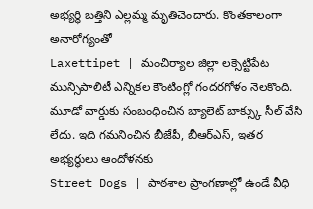అభ్యర్థి బత్తిని ఎల్లమ్మ మృతిచెందారు. కొంతకాలంగా అనారోగ్యంతో
Laxettipet | మంచిర్యాల జిల్లా లక్సెట్టిపేట మున్సిపాలిటీ ఎన్నికల కౌంటింగ్లో గందరగోళం నెలకొంది. మూడో వార్డుకు సంబంధించిన బ్యాలెట్ బాక్స్కు సీల్ వేసి లేదు. ఇది గమనించిన బీజేపీ, బీఆర్ఎస్, ఇతర అభ్యర్థులు ఆందోళనకు
Street Dogs | పాఠశాల ప్రాంగణాల్లో ఉండే వీధి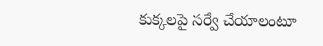కుక్కలపై సర్వే చేయాలంటూ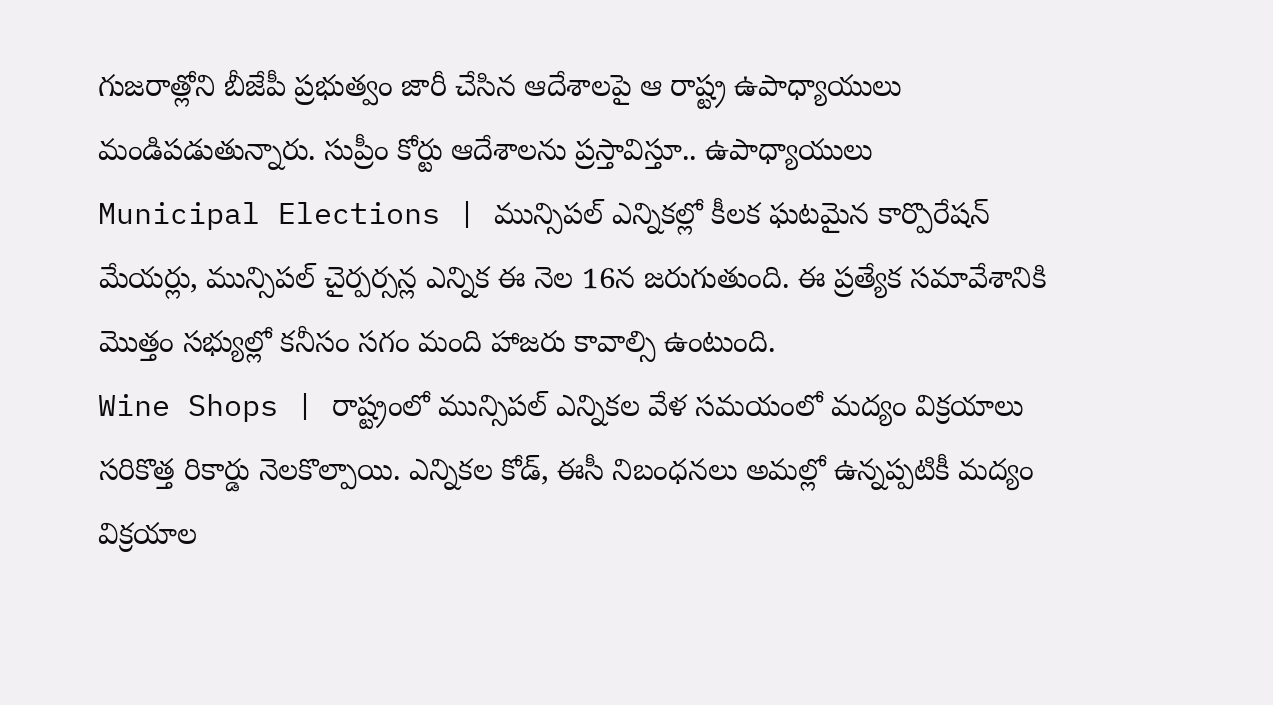గుజరాత్లోని బీజేపీ ప్రభుత్వం జారీ చేసిన ఆదేశాలపై ఆ రాష్ట్ర ఉపాధ్యాయులు మండిపడుతున్నారు. సుప్రీం కోర్టు ఆదేశాలను ప్రస్తావిస్తూ.. ఉపాధ్యాయులు
Municipal Elections | మున్సిపల్ ఎన్నికల్లో కీలక ఘటమైన కార్పొరేషన్ మేయర్లు, మున్సిపల్ చైర్పర్సన్ల ఎన్నిక ఈ నెల 16న జరుగుతుంది. ఈ ప్రత్యేక సమావేశానికి మొత్తం సభ్యుల్లో కనీసం సగం మంది హాజరు కావాల్సి ఉంటుంది.
Wine Shops | రాష్ట్రంలో మున్సిపల్ ఎన్నికల వేళ సమయంలో మద్యం విక్రయాలు సరికొత్త రికార్డు నెలకొల్పాయి. ఎన్నికల కోడ్, ఈసీ నిబంధనలు అమల్లో ఉన్నప్పటికీ మద్యం విక్రయాల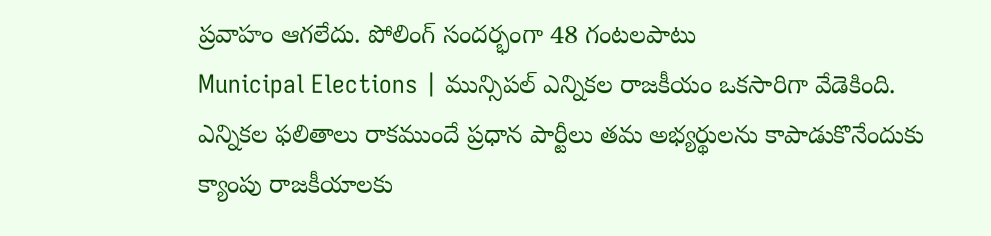ప్రవాహం ఆగలేదు. పోలింగ్ సందర్భంగా 48 గంటలపాటు
Municipal Elections | మున్సిపల్ ఎన్నికల రాజకీయం ఒకసారిగా వేడెకింది. ఎన్నికల ఫలితాలు రాకముందే ప్రధాన పార్టీలు తమ అభ్యర్థులను కాపాడుకొనేందుకు క్యాంపు రాజకీయాలకు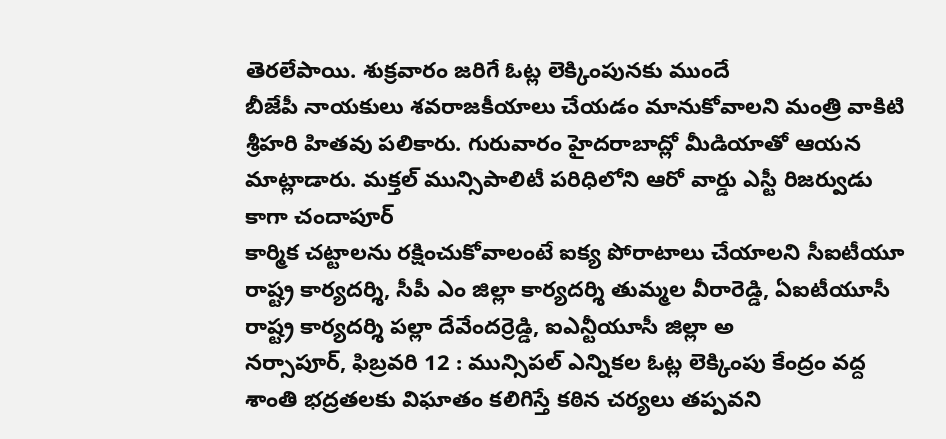తెరలేపాయి. శుక్రవారం జరిగే ఓట్ల లెక్కింపునకు ముందే
బీజేపీ నాయకులు శవరాజకీయాలు చేయడం మానుకోవాలని మంత్రి వాకిటి శ్రీహరి హితవు పలికారు. గురువారం హైదరాబాద్లో మీడియాతో ఆయన మాట్లాడారు. మక్తల్ మున్సిపాలిటీ పరిధిలోని ఆరో వార్డు ఎస్టీ రిజర్వుడు కాగా చందాపూర్
కార్మిక చట్టాలను రక్షించుకోవాలంటే ఐక్య పోరాటాలు చేయాలని సీఐటీయూ రాష్ట్ర కార్యదర్శి, సీపీ ఎం జిల్లా కార్యదర్శి తుమ్మల వీరారెడ్డి, ఏఐటీయూసీ రాష్ట్ర కార్యదర్శి పల్లా దేవేందర్రెడ్డి, ఐఎన్టీయూసీ జిల్లా అ
నర్సాపూర్, ఫిబ్రవరి 12 : మున్సిపల్ ఎన్నికల ఓట్ల లెక్కింపు కేంద్రం వద్ద శాంతి భద్రతలకు విఘాతం కలిగిస్తే కఠిన చర్యలు తప్పవని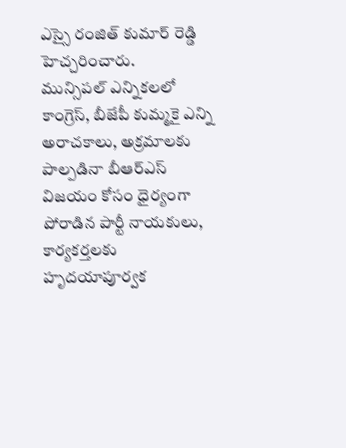ఎస్సై రంజిత్ కుమార్ రెడ్డి హెచ్చరించారు.
మున్సిపల్ ఎన్నికలలో కాంగ్రెస్, బీజేపీ కుమ్మకై ఎన్ని అరాచకాలు, అక్రమాలకు పాల్పడినా బీఆర్ఎస్ విజయం కోసం ధైర్యంగా పోరాడిన పార్టీ నాయకులు, కార్యకర్తలకు హృదయాపూర్వక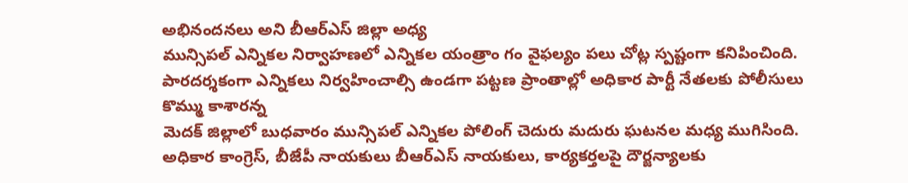అభినందనలు అని బీఆర్ఎస్ జిల్లా అధ్య
మున్సిపల్ ఎన్నికల నిర్వాహణలో ఎన్నికల యంత్రాం గం వైఫల్యం పలు చోట్ల స్పష్టంగా కనిపించింది. పారదర్శకంగా ఎన్నికలు నిర్వహించాల్సి ఉండగా పట్టణ ప్రాంతాల్లో అధికార పార్టీ నేతలకు పోలీసులు కొమ్ము కాశారన్న
మెదక్ జిల్లాలో బుధవారం మున్సిపల్ ఎన్నికల పోలింగ్ చెదురు మదురు ఘటనల మధ్య ముగిసింది. అధికార కాంగ్రెస్, బీజేపీ నాయకులు బీఆర్ఎస్ నాయకులు, కార్యకర్తలపై దౌర్జన్యాలకు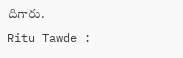దిగారు.
Ritu Tawde :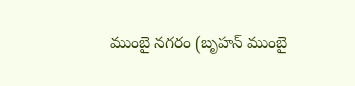ముంబై నగరం (బృహన్ ముంబై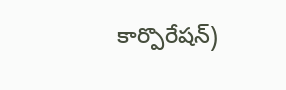కార్పొరేషన్)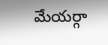మేయర్గా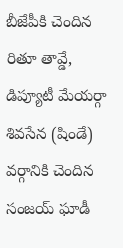బీజేపీకి చెందిన రితూ తావ్డే, డిప్యూటీ మేయర్గా శివసేన (షిండే) వర్గానికి చెందిన సంజయ్ ఘాడీ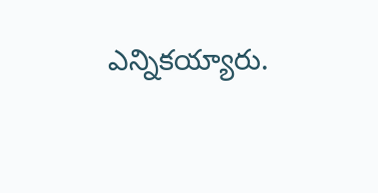ఎన్నికయ్యారు.